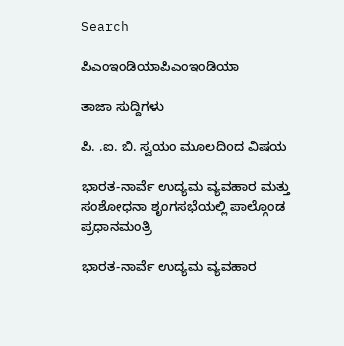Search

ಪಿಎಂಇಂಡಿಯಾಪಿಎಂಇಂಡಿಯಾ

ತಾಜಾ ಸುದ್ದಿಗಳು

ಪಿ. .ಐ. ಬಿ. ಸ್ವಯಂ ಮೂಲದಿoದ ವಿಷಯ

ಭಾರತ-ನಾರ್ವೆ ಉದ್ಯಮ ವ್ಯವಹಾರ ಮತ್ತು ಸಂಶೋಧನಾ ಶೃಂಗಸಭೆಯಲ್ಲಿ ಪಾಲ್ಗೊಂಡ  ಪ್ರಧಾನಮಂತ್ರಿ

ಭಾರತ-ನಾರ್ವೆ ಉದ್ಯಮ ವ್ಯವಹಾರ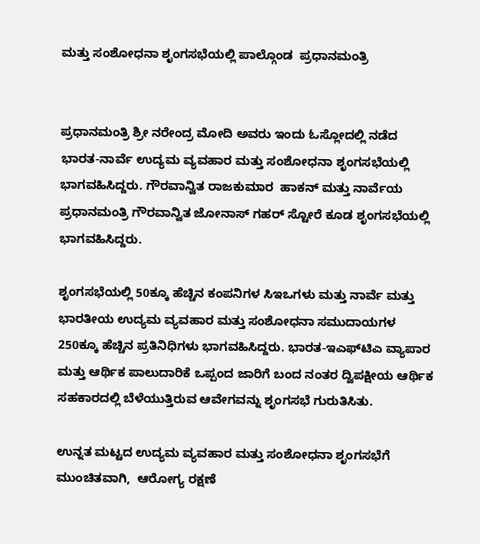ಮತ್ತು ಸಂಶೋಧನಾ ಶೃಂಗಸಭೆಯಲ್ಲಿ ಪಾಲ್ಗೊಂಡ  ಪ್ರಧಾನಮಂತ್ರಿ


ಪ್ರಧಾನಮಂತ್ರಿ ಶ್ರೀ ನರೇಂದ್ರ ಮೋದಿ ಅವರು ಇಂದು ಓಸ್ಲೋದಲ್ಲಿ ನಡೆದ ಭಾರತ-ನಾರ್ವೆ ಉದ್ಯಮ ವ್ಯವಹಾರ ಮತ್ತು ಸಂಶೋಧನಾ ಶೃಂಗಸಭೆಯಲ್ಲಿ ಭಾಗವಹಿಸಿದ್ದರು. ಗೌರವಾನ್ವಿತ ರಾಜಕುಮಾರ  ಹಾಕನ್ ಮತ್ತು ನಾರ್ವೆಯ ಪ್ರಧಾನಮಂತ್ರಿ ಗೌರವಾನ್ವಿತ ಜೋನಾಸ್ ಗಹರ್ ಸ್ಟೋರೆ ಕೂಡ ಶೃಂಗಸಭೆಯಲ್ಲಿ ಭಾಗವಹಿಸಿದ್ದರು.

ಶೃಂಗಸಭೆಯಲ್ಲಿ 50ಕ್ಕೂ ಹೆಚ್ಚಿನ ಕಂಪನಿಗಳ ಸಿಇಒಗಳು ಮತ್ತು ನಾರ್ವೆ ಮತ್ತು ಭಾರತೀಯ ಉದ್ಯಮ ವ್ಯವಹಾರ ಮತ್ತು ಸಂಶೋಧನಾ ಸಮುದಾಯಗಳ 250ಕ್ಕೂ ಹೆಚ್ಚಿನ ಪ್ರತಿನಿಧಿಗಳು ಭಾಗವಹಿಸಿದ್ದರು. ಭಾರತ-ಇಎಫ್‌ಟಿಎ ವ್ಯಾಪಾರ ಮತ್ತು ಆರ್ಥಿಕ ಪಾಲುದಾರಿಕೆ ಒಪ್ಪಂದ ಜಾರಿಗೆ ಬಂದ ನಂತರ ದ್ವಿಪಕ್ಷೀಯ ಆರ್ಥಿಕ ಸಹಕಾರದಲ್ಲಿ ಬೆಳೆಯುತ್ತಿರುವ ಆವೇಗವನ್ನು ಶೃಂಗಸಭೆ ಗುರುತಿಸಿತು.

ಉನ್ನತ ಮಟ್ಟದ ಉದ್ಯಮ ವ್ಯವಹಾರ ಮತ್ತು ಸಂಶೋಧನಾ ಶೃಂಗಸಭೆಗೆ ಮುಂಚಿತವಾಗಿ,  ಆರೋಗ್ಯ ರಕ್ಷಣೆ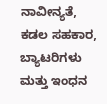ನಾವೀನ್ಯತೆ, ಕಡಲ ಸಹಕಾರ, ಬ್ಯಾಟರಿಗಳು ಮತ್ತು ಇಂಧನ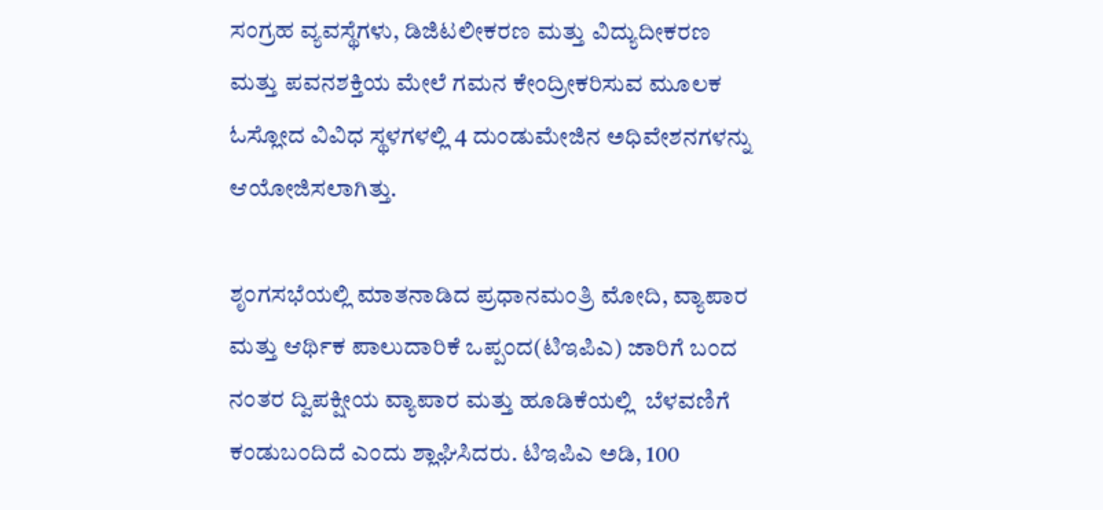ಸಂಗ್ರಹ ವ್ಯವಸ್ಥೆಗಳು, ಡಿಜಿಟಲೀಕರಣ ಮತ್ತು ವಿದ್ಯುದೀಕರಣ ಮತ್ತು ಪವನಶಕ್ತಿಯ ಮೇಲೆ ಗಮನ ಕೇಂದ್ರೀಕರಿಸುವ ಮೂಲಕ ಓಸ್ಲೋದ ವಿವಿಧ ಸ್ಥಳಗಳಲ್ಲಿ 4 ದುಂಡುಮೇಜಿನ ಅಧಿವೇಶನಗಳನ್ನು ಆಯೋಜಿಸಲಾಗಿತ್ತು.

ಶೃಂಗಸಭೆಯಲ್ಲಿ ಮಾತನಾಡಿದ ಪ್ರಧಾನಮಂತ್ರಿ ಮೋದಿ, ವ್ಯಾಪಾರ ಮತ್ತು ಆರ್ಥಿಕ ಪಾಲುದಾರಿಕೆ ಒಪ್ಪಂದ(ಟಿಇಪಿಎ) ಜಾರಿಗೆ ಬಂದ ನಂತರ ದ್ವಿಪಕ್ಷೀಯ ವ್ಯಾಪಾರ ಮತ್ತು ಹೂಡಿಕೆಯಲ್ಲಿ  ಬೆಳವಣಿಗೆ ಕಂಡುಬಂದಿದೆ ಎಂದು ಶ್ಲಾಘಿಸಿದರು. ಟಿಇಪಿಎ ಅಡಿ, 100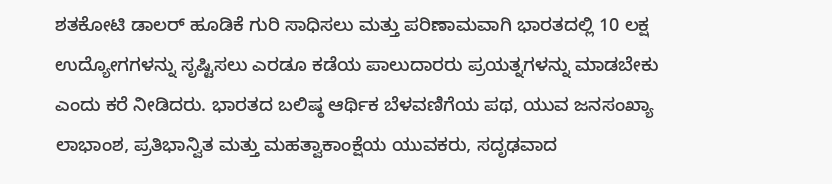ಶತಕೋಟಿ ಡಾಲರ್ ಹೂಡಿಕೆ ಗುರಿ ಸಾಧಿಸಲು ಮತ್ತು ಪರಿಣಾಮವಾಗಿ ಭಾರತದಲ್ಲಿ 10 ಲಕ್ಷ ಉದ್ಯೋಗಗಳನ್ನು ಸೃಷ್ಟಿಸಲು ಎರಡೂ ಕಡೆಯ ಪಾಲುದಾರರು ಪ್ರಯತ್ನಗಳನ್ನು ಮಾಡಬೇಕು ಎಂದು ಕರೆ ನೀಡಿದರು. ಭಾರತದ ಬಲಿಷ್ಠ ಆರ್ಥಿಕ ಬೆಳವಣಿಗೆಯ ಪಥ, ಯುವ ಜನಸಂಖ್ಯಾ ಲಾಭಾಂಶ, ಪ್ರತಿಭಾನ್ವಿತ ಮತ್ತು ಮಹತ್ವಾಕಾಂಕ್ಷೆಯ ಯುವಕರು, ಸದೃಢವಾದ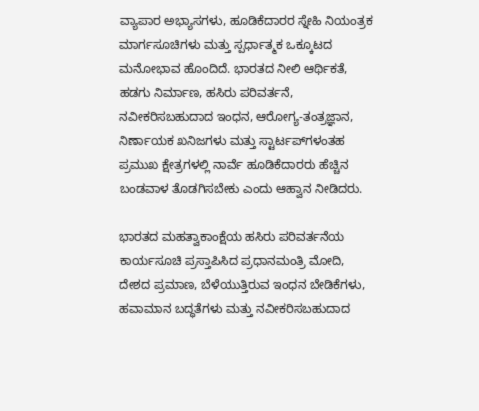ವ್ಯಾಪಾರ ಅಭ್ಯಾಸಗಳು, ಹೂಡಿಕೆದಾರರ ಸ್ನೇಹಿ ನಿಯಂತ್ರಕ ಮಾರ್ಗಸೂಚಿಗಳು ಮತ್ತು ಸ್ಪರ್ಧಾತ್ಮಕ ಒಕ್ಕೂಟದ ಮನೋಭಾವ ಹೊಂದಿದೆ. ಭಾರತದ ನೀಲಿ ಆರ್ಥಿಕತೆ, ಹಡಗು ನಿರ್ಮಾಣ, ಹಸಿರು ಪರಿವರ್ತನೆ, ನವೀಕರಿಸಬಹುದಾದ ಇಂಧನ, ಆರೋಗ್ಯ-ತಂತ್ರಜ್ಞಾನ, ನಿರ್ಣಾಯಕ ಖನಿಜಗಳು ಮತ್ತು ಸ್ಟಾರ್ಟಪ್‌ಗಳಂತಹ ಪ್ರಮುಖ ಕ್ಷೇತ್ರಗಳಲ್ಲಿ ನಾರ್ವೆ ಹೂಡಿಕೆದಾರರು ಹೆಚ್ಚಿನ ಬಂಡವಾಳ ತೊಡಗಿಸಬೇಕು ಎಂದು ಆಹ್ವಾನ ನೀಡಿದರು.

ಭಾರತದ ಮಹತ್ವಾಕಾಂಕ್ಷೆಯ ಹಸಿರು ಪರಿವರ್ತನೆಯ ಕಾರ್ಯಸೂಚಿ ಪ್ರಸ್ತಾಪಿಸಿದ ಪ್ರಧಾನಮಂತ್ರಿ ಮೋದಿ, ದೇಶದ ಪ್ರಮಾಣ, ಬೆಳೆಯುತ್ತಿರುವ ಇಂಧನ ಬೇಡಿಕೆಗಳು, ಹವಾಮಾನ ಬದ್ಧತೆಗಳು ಮತ್ತು ನವೀಕರಿಸಬಹುದಾದ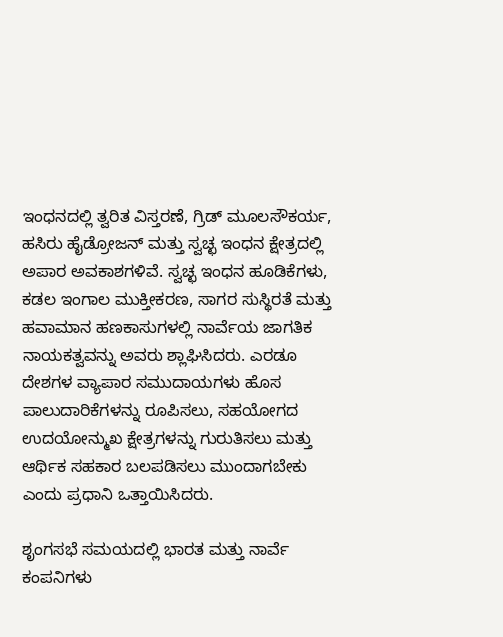ಇಂಧನದಲ್ಲಿ ತ್ವರಿತ ವಿಸ್ತರಣೆ, ಗ್ರಿಡ್ ಮೂಲಸೌಕರ್ಯ, ಹಸಿರು ಹೈಡ್ರೋಜನ್ ಮತ್ತು ಸ್ವಚ್ಛ ಇಂಧನ ಕ್ಷೇತ್ರದಲ್ಲಿ ಅಪಾರ ಅವಕಾಶಗಳಿವೆ. ಸ್ವಚ್ಛ ಇಂಧನ ಹೂಡಿಕೆಗಳು, ಕಡಲ ಇಂಗಾಲ ಮುಕ್ತೀಕರಣ, ಸಾಗರ ಸುಸ್ಥಿರತೆ ಮತ್ತು ಹವಾಮಾನ ಹಣಕಾಸುಗಳಲ್ಲಿ ನಾರ್ವೆಯ ಜಾಗತಿಕ ನಾಯಕತ್ವವನ್ನು ಅವರು ಶ್ಲಾಘಿಸಿದರು. ಎರಡೂ ದೇಶಗಳ ವ್ಯಾಪಾರ ಸಮುದಾಯಗಳು ಹೊಸ ಪಾಲುದಾರಿಕೆಗಳನ್ನು ರೂಪಿಸಲು, ಸಹಯೋಗದ ಉದಯೋನ್ಮುಖ ಕ್ಷೇತ್ರಗಳನ್ನು ಗುರುತಿಸಲು ಮತ್ತು ಆರ್ಥಿಕ ಸಹಕಾರ ಬಲಪಡಿಸಲು ಮುಂದಾಗಬೇಕು ಎಂದು ಪ್ರಧಾನಿ ಒತ್ತಾಯಿಸಿದರು.

ಶೃಂಗಸಭೆ ಸಮಯದಲ್ಲಿ ಭಾರತ ಮತ್ತು ನಾರ್ವೆ ಕಂಪನಿಗಳು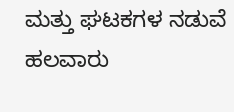ಮತ್ತು ಘಟಕಗಳ ನಡುವೆ ಹಲವಾರು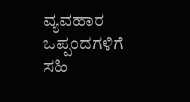ವ್ಯವಹಾರ ಒಪ್ಪಂದಗಳಿಗೆ ಸಹಿ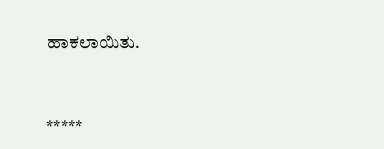ಹಾಕಲಾಯಿತು.



*****